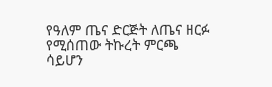የዓለም ጤና ድርጅት ለጤና ዘርፉ የሚሰጠው ትኩረት ምርጫ ሳይሆን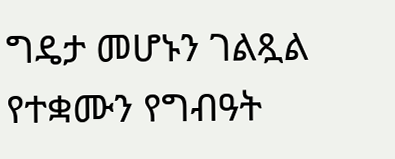ግዴታ መሆኑን ገልጿል
የተቋሙን የግብዓት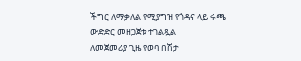ችግር ለማቃለል የሚያግዝ የጎዳና ላይ ሩጫ ውድድር መዘጋጀቱ ተገልጿል
ለመጀመሪያ ጊዜ የወባ በሽታ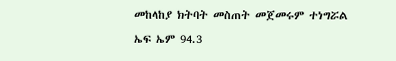መከላከያ ክትባት መስጠት መጀመሩም ተነግሯል
ኤፍ ኤም 94.3